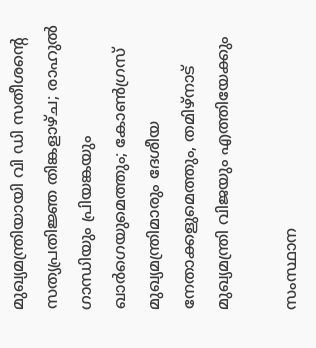മുഖ്യമന്ത്രിയായി വി ഡി സതീശന്റെ സത്യപ്രതിജ്ഞ തിങ്കളാഴ്ച; രാഹുല്‍ ഗാന്ധിയും പ്രിയങ്കയും ഖാര്‍ഗെയുമെത്തും; കോണ്‍ഗ്രസ് മുഖ്യമന്ത്രിമാരും ദേശീയ നേതാക്കളുമെത്തും, തമിഴ്‌നാട് മുഖ്യമന്ത്രി വിജയും എത്തിയേക്കും

സംസ്ഥാന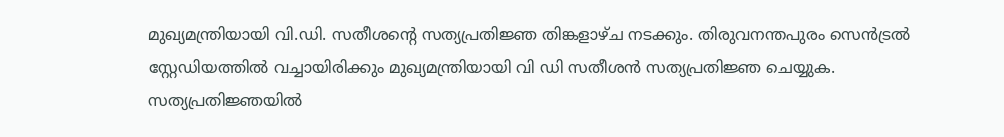മുഖ്യമന്ത്രിയായി വി.ഡി. സതീശന്റെ സത്യപ്രതിജ്ഞ തിങ്കളാഴ്ച നടക്കും. തിരുവനന്തപുരം സെന്‍ട്രല്‍ സ്റ്റേഡിയത്തില്‍ വച്ചായിരിക്കും മുഖ്യമന്ത്രിയായി വി ഡി സതീശന്‍ സത്യപ്രതിജ്ഞ ചെയ്യുക. സത്യപ്രതിജ്ഞയില്‍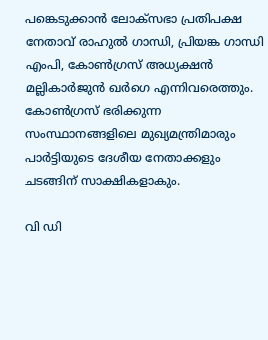പങ്കെടുക്കാന്‍ ലോക്‌സഭാ പ്രതിപക്ഷ നേതാവ് രാഹുല്‍ ഗാന്ധി, പ്രിയങ്ക ഗാന്ധി എംപി, കോണ്‍ഗ്രസ് അധ്യക്ഷന്‍ മല്ലികാര്‍ജുന്‍ ഖര്‍ഗെ എന്നിവരെത്തും. കോണ്‍ഗ്രസ് ഭരിക്കുന്ന സംസ്ഥാനങ്ങളിലെ മുഖ്യമന്ത്രിമാരും പാര്‍ട്ടിയുടെ ദേശീയ നേതാക്കളും ചടങ്ങിന് സാക്ഷികളാകും.

വി ഡി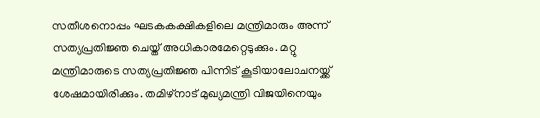സതീശനൊപ്പം ഘടകകക്ഷികളിലെ മന്ത്രിമാരും അന്ന് സത്യപ്രതിജ്ഞ ചെയ്ത് അധികാരമേറ്റെടുക്കും. മറ്റു മന്ത്രിമാരുടെ സത്യപ്രതിജ്ഞ പിന്നിട് കൂടിയാലോചനയ്ക്ക് ശേഷമായിരിക്കും. തമിഴ്‌നാട് മുഖ്യമന്ത്രി വിജയിനെയും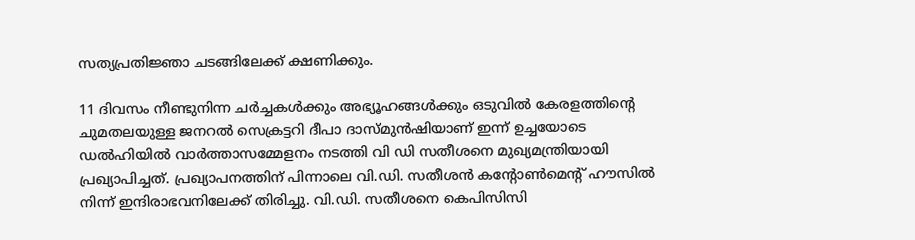സത്യപ്രതിജ്ഞാ ചടങ്ങിലേക്ക് ക്ഷണിക്കും.

11 ദിവസം നീണ്ടുനിന്ന ചര്‍ച്ചകള്‍ക്കും അഭ്യൂഹങ്ങള്‍ക്കും ഒടുവില്‍ കേരളത്തിന്റെ ചുമതലയുള്ള ജനറല്‍ സെക്രട്ടറി ദീപാ ദാസ്മുന്‍ഷിയാണ് ഇന്ന് ഉച്ചയോടെ ഡല്‍ഹിയില്‍ വാര്‍ത്താസമ്മേളനം നടത്തി വി ഡി സതീശനെ മുഖ്യമന്ത്രിയായി പ്രഖ്യാപിച്ചത്. പ്രഖ്യാപനത്തിന് പിന്നാലെ വി.ഡി. സതീശന്‍ കന്റോണ്‍മെന്റ് ഹൗസില്‍ നിന്ന് ഇന്ദിരാഭവനിലേക്ക് തിരിച്ചു. വി.ഡി. സതീശനെ കെപിസിസി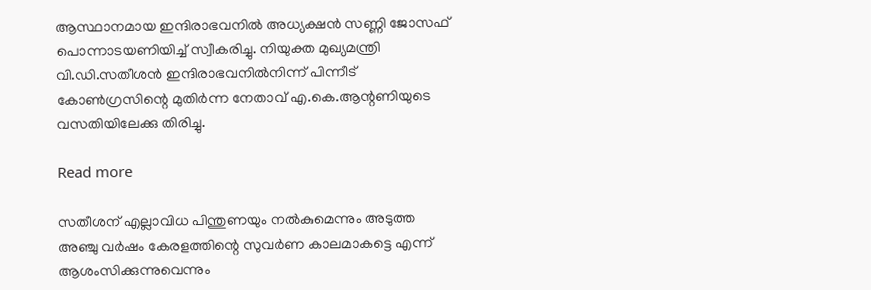ആസ്ഥാനമായ ഇന്ദിരാഭവനില്‍ അധ്യക്ഷന്‍ സണ്ണി ജോസഫ് പൊന്നാടയണിയിച്ച് സ്വീകരിച്ചു. നിയുക്ത മുഖ്യമന്ത്രി വി.ഡി.സതീശന്‍ ഇന്ദിരാഭവനില്‍നിന്ന് പിന്നീട് കോണ്‍ഗ്രസിന്റെ മുതിര്‍ന്ന നേതാവ് എ.കെ.ആന്റണിയുടെ വസതിയിലേക്കു തിരിച്ചു.

Read more

സതീശന് എല്ലാവിധ പിന്തുണയും നല്‍കുമെന്നും അടുത്ത അഞ്ചു വര്‍ഷം കേരളത്തിന്റെ സുവര്‍ണ കാലമാകട്ടെ എന്ന് ആശംസിക്കുന്നുവെന്നും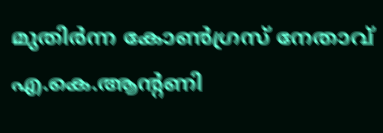മുതിര്‍ന്ന കോണ്‍ഗ്രസ് നേതാവ് എ.കെ.ആന്റണി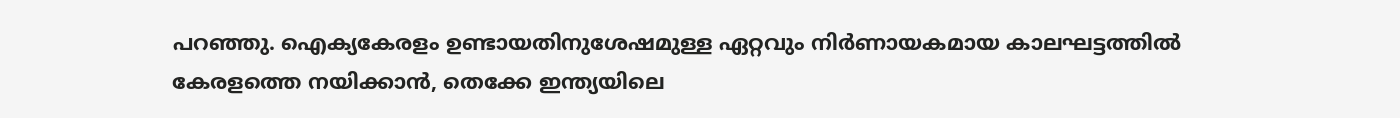പറഞ്ഞു. ഐക്യകേരളം ഉണ്ടായതിനുശേഷമുള്ള ഏറ്റവും നിര്‍ണായകമായ കാലഘട്ടത്തില്‍ കേരളത്തെ നയിക്കാന്‍, തെക്കേ ഇന്ത്യയിലെ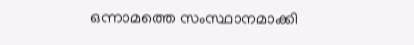ഒന്നാമത്തെ സംസ്ഥാനമാക്കി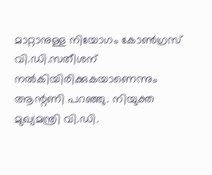മാറ്റാനുള്ള നിയോഗം കോണ്‍ഗ്രസ് വി.ഡി.സതീശന് നല്‍കിയിരിക്കുകയാണെന്നും ആന്റണി പറഞ്ഞു. നിയുക്ത മുഖ്യമന്ത്രി വി.ഡി.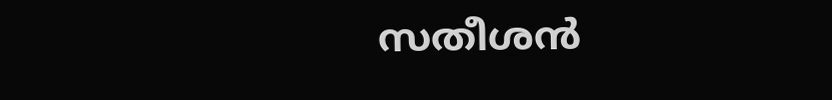സതീശന്‍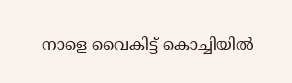നാളെ വൈകിട്ട് കൊച്ചിയില്‍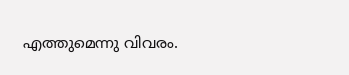എത്തുമെന്നു വിവരം.